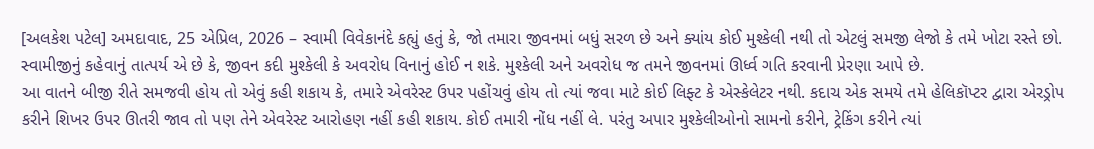[અલકેશ પટેલ] અમદાવાદ, 25 એપ્રિલ, 2026 – સ્વામી વિવેકાનંદે કહ્યું હતું કે, જો તમારા જીવનમાં બધું સરળ છે અને ક્યાંય કોઈ મુશ્કેલી નથી તો એટલું સમજી લેજો કે તમે ખોટા રસ્તે છો. સ્વામીજીનું કહેવાનું તાત્પર્ય એ છે કે, જીવન કદી મુશ્કેલી કે અવરોધ વિનાનું હોઈ ન શકે. મુશ્કેલી અને અવરોધ જ તમને જીવનમાં ઊર્ધ્વ ગતિ કરવાની પ્રેરણા આપે છે.
આ વાતને બીજી રીતે સમજવી હોય તો એવું કહી શકાય કે, તમારે એવરેસ્ટ ઉપર પહોંચવું હોય તો ત્યાં જવા માટે કોઈ લિફ્ટ કે એસ્કેલેટર નથી. કદાચ એક સમયે તમે હેલિકૉપ્ટર દ્વારા એરડ્રોપ કરીને શિખર ઉપર ઊતરી જાવ તો પણ તેને એવરેસ્ટ આરોહણ નહીં કહી શકાય. કોઈ તમારી નોંધ નહીં લે. પરંતુ અપાર મુશ્કેલીઓનો સામનો કરીને, ટ્રેકિંગ કરીને ત્યાં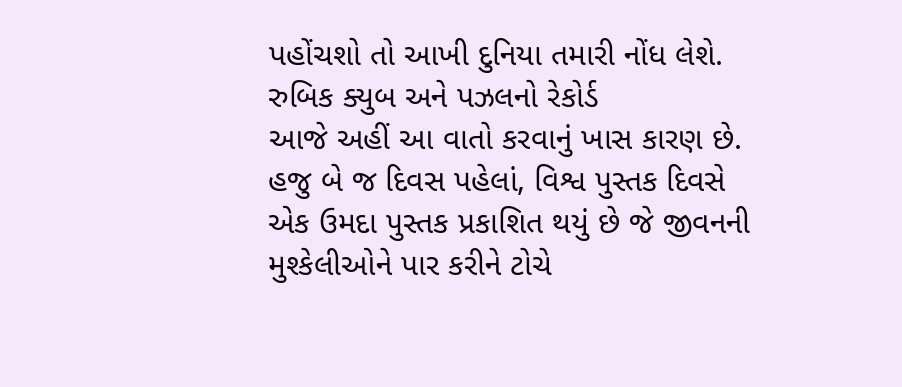પહોંચશો તો આખી દુનિયા તમારી નોંધ લેશે.
રુબિક ક્યુબ અને પઝલનો રેકોર્ડ
આજે અહીં આ વાતો કરવાનું ખાસ કારણ છે. હજુ બે જ દિવસ પહેલાં, વિશ્વ પુસ્તક દિવસે એક ઉમદા પુસ્તક પ્રકાશિત થયું છે જે જીવનની મુશ્કેલીઓને પાર કરીને ટોચે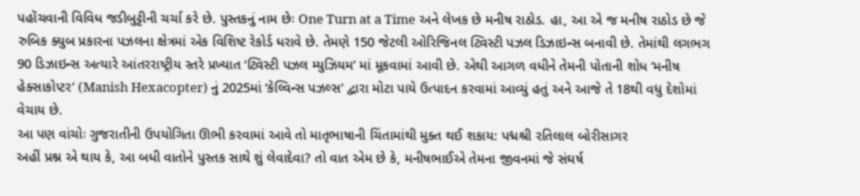પહોંચવાની વિવિધ જડીબુટ્ટીની ચર્ચા કરે છે. પુસ્તકનું નામ છેઃ One Turn at a Time અને લેખક છે મનીષ રાઠોડ. હા, આ એ જ મનીષ રાઠોડ છે જે રુબિક ક્યુબ પ્રકારના પઝલના ક્ષેત્રમાં એક વિશિષ્ટ રેકોર્ડ ધરાવે છે. તેમણે 150 જેટલી ઓરિજિનલ ટ્વિસ્ટી પઝલ ડિઝાઇન્સ બનાવી છે. તેમાંથી લગભગ 90 ડિઝાઇન્સ અત્યારે આંતરરાષ્ટ્રીય સ્તરે પ્રખ્યાત ‘ટ્વિસ્ટી પઝલ મ્યુઝિયમ’ માં મૂકવામાં આવી છે. એથી આગળ વધીને તેમની પોતાની શોધ ‘મનીષ હેક્સાકોપ્ટર’ (Manish Hexacopter) નું 2025માં ‘કેલ્વિન્સ પઝલ્સ’ દ્વારા મોટા પાયે ઉત્પાદન કરવામાં આવ્યું હતું અને આજે તે 18થી વધુ દેશોમાં વેચાય છે.
આ પણ વાંચોઃ ગુજરાતીની ઉપયોગિતા ઊભી કરવામાં આવે તો માતૃભાષાની ચિંતામાંથી મુક્ત થઈ શકાય: પદ્મશ્રી રતિલાલ બોરીસાગર
અહીં પ્રશ્ન એ થાય કે, આ બધી વાતોને પુસ્તક સાથે શું લેવાદેવા? તો વાત એમ છે કે, મનીષભાઈએ તેમના જીવનમાં જે સંઘર્ષ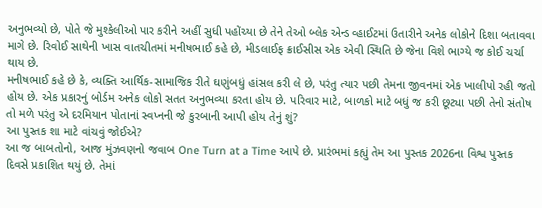અનુભવ્યો છે, પોતે જે મુશ્કેલીઓ પાર કરીને અહીં સુધી પહોંચ્યા છે તેને તેઓ બ્લેક એન્ડ વ્હાઈટમાં ઉતારીને અનેક લોકોને દિશા બતાવવા માગે છે. રિવોઈ સાથેની ખાસ વાતચીતમાં મનીષભાઈ કહે છે, મીડલાઈફ ક્રાઈસીસ એક એવી સ્થિતિ છે જેના વિશે ભાગ્યે જ કોઈ ચર્ચા થાય છે.
મનીષભાઈ કહે છે કે, વ્યક્તિ આર્થિક-સામાજિક રીતે ઘણુંબધું હાંસલ કરી લે છે, પરંતુ ત્યાર પછી તેમના જીવનમાં એક ખાલીપો રહી જતો હોય છે. એક પ્રકારનું બોર્ડમ અનેક લોકો સતત અનુભવ્યા કરતા હોય છે. પરિવાર માટે, બાળકો માટે બધું જ કરી છૂટ્યા પછી તેનો સંતોષ તો મળે પરંતુ એ દરમિયાન પોતાનાં સ્વપ્નની જે કુરબાની આપી હોય તેનું શું?
આ પુસ્તક શા માટે વાંચવું જોઈએ?
આ જ બાબતોનો, આજ મુંઝવણનો જવાબ One Turn at a Time આપે છે. પ્રારંભમાં કહ્યું તેમ આ પુસ્તક 2026ના વિશ્વ પુસ્તક દિવસે પ્રકાશિત થયું છે. તેમાં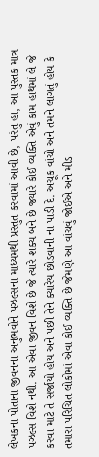લેખકના પોતાના જીવનના અનુભવોને પઝલ્સના માધ્યમથી પ્રસ્તુત કરવામાં આવી છે, પરંતુ હા, આ પુસ્તક માત્ર પઝલ્સ વિશે નથી. આ એવા જીવન વિશે છે જે ત્યારે શક્ય બને છે જ્યારે કોઈ વ્યક્તિ એવું કામ હાથમાં લે જે કરવા માટે તે સર્જાયો હોય અને પછી તેને ક્યારેય છોડવાની ના પાડી દે. અચૂક વાંચો અને તમને લાગતું હોય કે તમારા પરિચિત લોકોમાં એવા કોઈ વ્યક્તિ છે જેમણે આ વાંચવું જોઈએ અને મીડ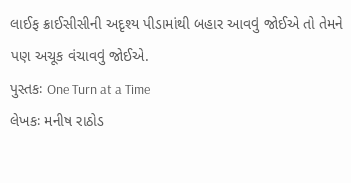લાઈફ ક્રાઈસીસીની અદૃશ્ય પીડામાંથી બહાર આવવું જોઈએ તો તેમને પણ અચૂક વંચાવવું જોઈએ.
પુસ્તકઃ One Turn at a Time
લેખકઃ મનીષ રાઠોડ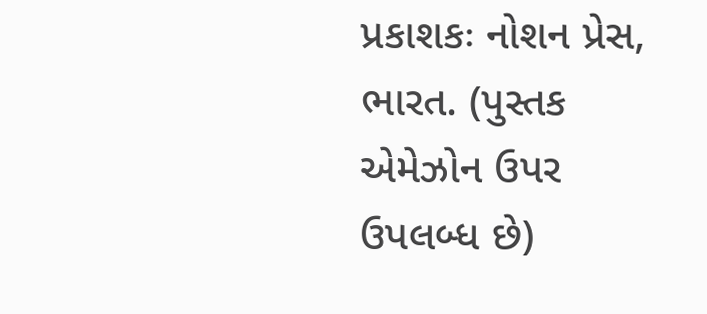પ્રકાશકઃ નોશન પ્રેસ, ભારત. (પુસ્તક એમેઝોન ઉપર ઉપલબ્ધ છે)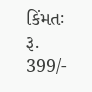કિંમતઃ રૂ. 399/-